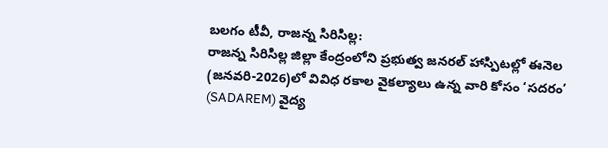బలగం టీవీ, రాజన్న సిరిసిల్ల:
రాజన్న సిరిసిల్ల జిల్లా కేంద్రంలోని ప్రభుత్వ జనరల్ హాస్పిటల్లో ఈనెల (జనవరి-2026)లో వివిధ రకాల వైకల్యాలు ఉన్న వారి కోసం ‘సదరం’ (SADAREM) వైద్య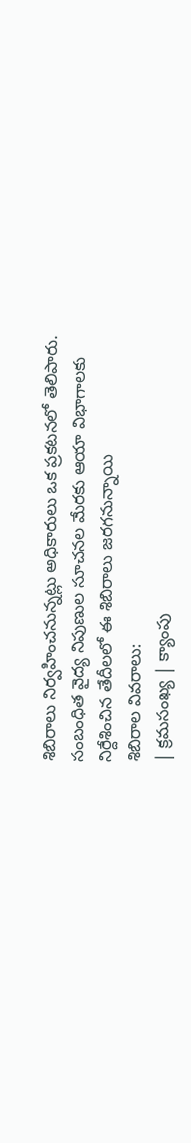శిబిరాలు నిర్వహించనున్నట్లు అధికారులు ఒక ప్రకటనలో తెలిపారు. సంబంధిత వైద్య నిపుణుల సూచనల మేరకు ఆయా విభాగాలకు నిర్దేశించిన తేదీలలో ఈ శిబిరాలు జరగనున్నాయి
శిబిరాల వివరాలు:
| క్రమసంఖ్య | క్యాంపు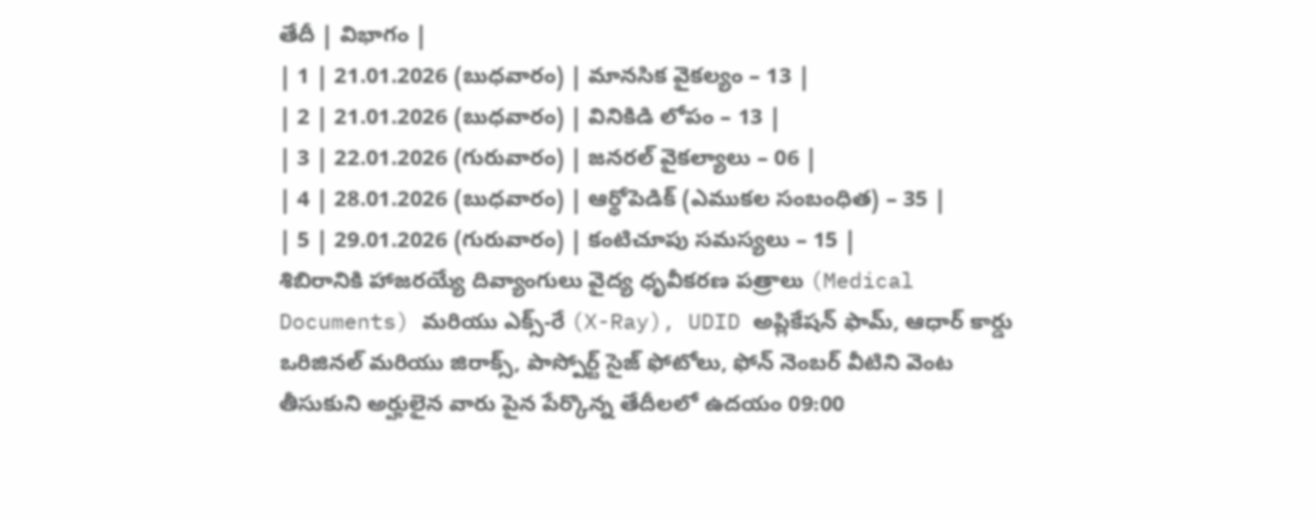తేదీ | విభాగం |
| 1 | 21.01.2026 (బుధవారం) | మానసిక వైకల్యం – 13 |
| 2 | 21.01.2026 (బుధవారం) | వినికిడి లోపం – 13 |
| 3 | 22.01.2026 (గురువారం) | జనరల్ వైకల్యాలు – 06 |
| 4 | 28.01.2026 (బుధవారం) | ఆర్థోపెడిక్ (ఎముకల సంబంధిత) – 35 |
| 5 | 29.01.2026 (గురువారం) | కంటిచూపు సమస్యలు – 15 |
శిబిరానికి హాజరయ్యే దివ్యాంగులు వైద్య ధృవీకరణ పత్రాలు (Medical Documents) మరియు ఎక్స్-రే (X-Ray), UDID అప్లికేషన్ ఫామ్, ఆధార్ కార్డు ఒరిజినల్ మరియు జిరాక్స్, పాస్పోర్ట్ సైజ్ ఫోటోలు, ఫోన్ నెంబర్ వీటిని వెంట తీసుకుని అర్హులైన వారు పైన పేర్కొన్న తేదీలలో ఉదయం 09:00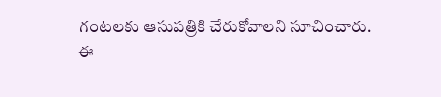గంటలకు ఆసుపత్రికి చేరుకోవాలని సూచించారు.
ఈ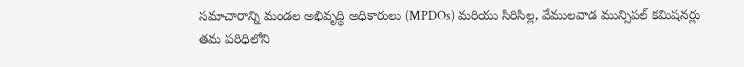సమాచారాన్ని మండల అభివృద్ధి అధికారులు (MPDOs) మరియు సిరిసిల్ల, వేములవాడ మున్సిపల్ కమిషనర్లు తమ పరిధిలోని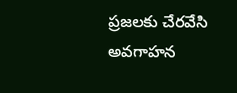ప్రజలకు చేరవేసి అవగాహన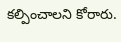కల్పించాలని కోరారు.